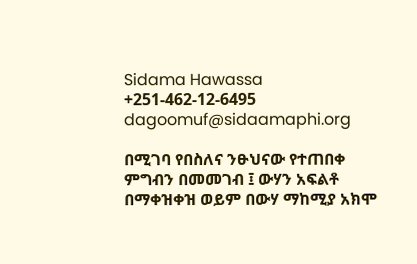Sidama Hawassa
+251-462-12-6495
dagoomuf@sidaamaphi.org

በሚገባ የበስለና ንፁህናው የተጠበቀ ምግብን በመመገብ ፤ ውሃን አፍልቶ በማቀዝቀዝ ወይም በውሃ ማከሚያ አክሞ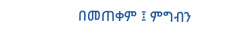በመጠቀም ፤ ምግብን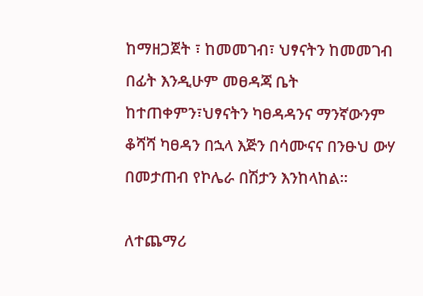ከማዘጋጀት ፣ ከመመገብ፣ ህፃናትን ከመመገብ በፊት እንዲሁም መፀዳጃ ቤት ከተጠቀምን፣ህፃናትን ካፀዳዳንና ማንኛውንም ቆሻሻ ካፀዳን በኋላ እጅን በሳሙናና በንፁህ ውሃ በመታጠብ የኮሌራ በሽታን እንከላከል።

ለተጨማሪ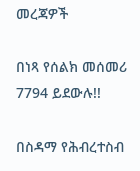መረጃዎች

በነጻ የሰልክ መሰመሪ 7794 ይደውሉ!!

በስዳማ የሕብረተስብ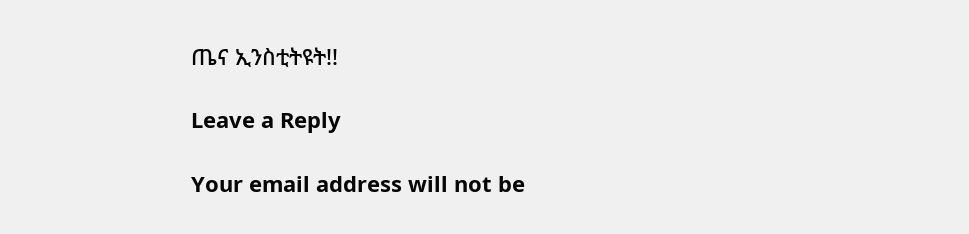ጤና ኢንስቲትዩት!!

Leave a Reply

Your email address will not be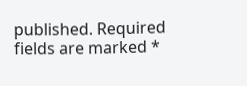published. Required fields are marked *